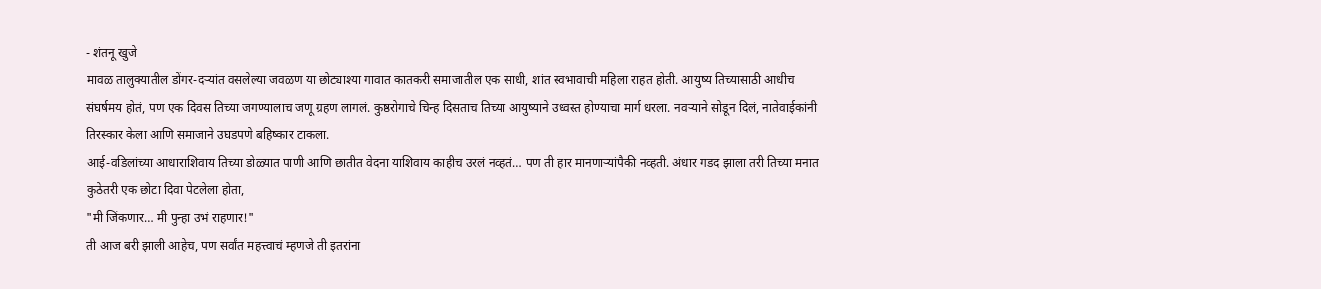- शंतनू खुजे
मावळ तालुक्यातील डोंगर-दऱ्यांत वसलेल्या जवळण या छोट्याश्या गावात कातकरी समाजातील एक साधी, शांत स्वभावाची महिला राहत होती. आयुष्य तिच्यासाठी आधीच संघर्षमय होतं, पण एक दिवस तिच्या जगण्यालाच जणू ग्रहण लागलं. कुष्ठरोगाचे चिन्ह दिसताच तिच्या आयुष्याने उध्वस्त होण्याचा मार्ग धरला. नवऱ्याने सोडून दिलं, नातेवाईकांनी तिरस्कार केला आणि समाजाने उघडपणे बहिष्कार टाकला.
आई-वडिलांच्या आधाराशिवाय तिच्या डोळ्यात पाणी आणि छातीत वेदना याशिवाय काहीच उरलं नव्हतं… पण ती हार मानणाऱ्यांपैकी नव्हती. अंधार गडद झाला तरी तिच्या मनात कुठेतरी एक छोटा दिवा पेटलेला होता,
"मी जिंकणार… मी पुन्हा उभं राहणार!"
ती आज बरी झाली आहेच, पण सर्वांत महत्त्वाचं म्हणजे ती इतरांना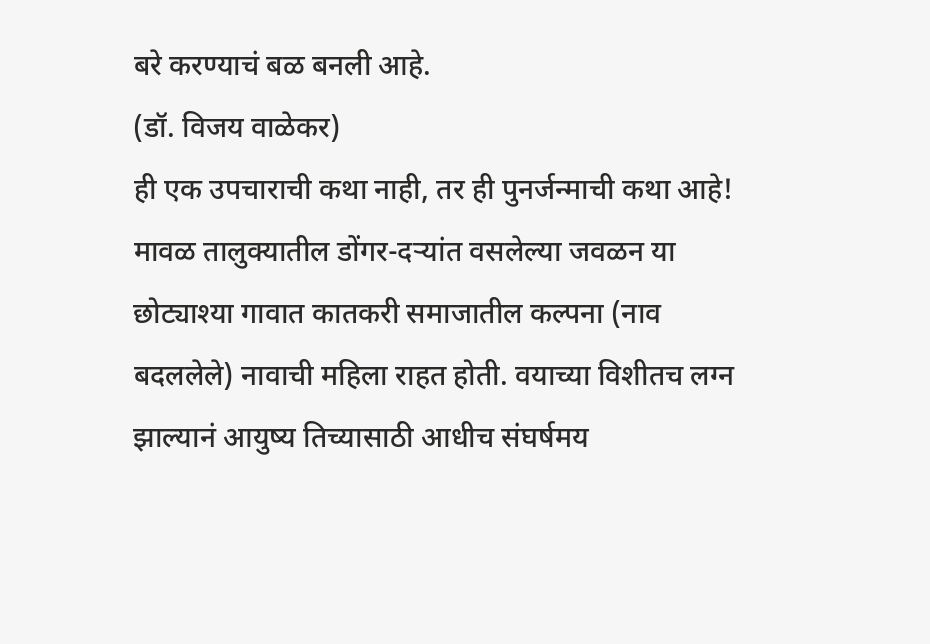बरे करण्याचं बळ बनली आहे.
(डॉ. विजय वाळेकर)
ही एक उपचाराची कथा नाही, तर ही पुनर्जन्माची कथा आहे!
मावळ तालुक्यातील डोंगर-दऱ्यांत वसलेल्या जवळन या छोट्याश्या गावात कातकरी समाजातील कल्पना (नाव बदललेले) नावाची महिला राहत होती. वयाच्या विशीतच लग्न झाल्यानं आयुष्य तिच्यासाठी आधीच संघर्षमय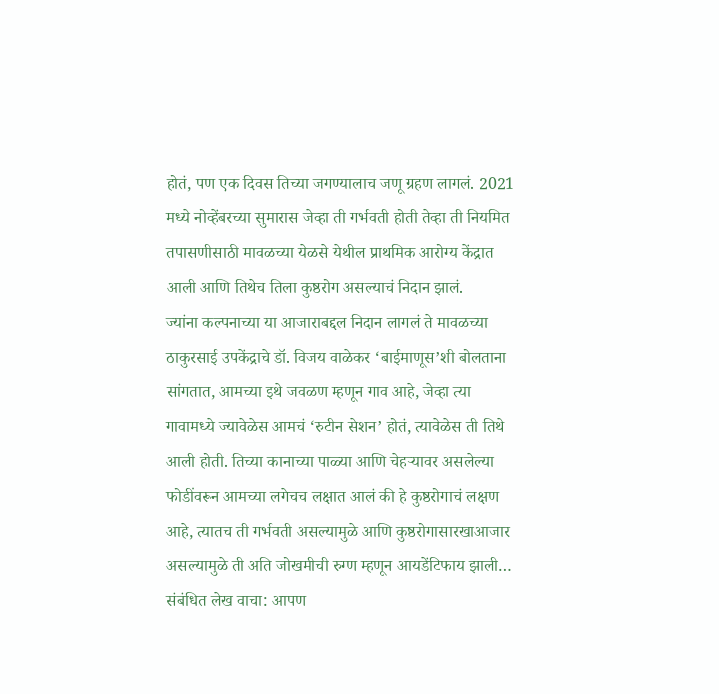होतं, पण एक दिवस तिच्या जगण्यालाच जणू ग्रहण लागलं. 2021 मध्ये नोव्हेंबरच्या सुमारास जेव्हा ती गर्भवती होती तेव्हा ती नियमित तपासणीसाठी मावळच्या येळसे येथील प्राथमिक आरोग्य केंद्रात आली आणि तिथेच तिला कुष्ठरोग असल्याचं निदान झालं.
ज्यांना कल्पनाच्या या आजाराबद्दल निदान लागलं ते मावळच्या ठाकुरसाई उपकेंद्राचे डॉ. विजय वाळेकर ‘बाईमाणूस’शी बोलताना सांगतात, आमच्या इथे जवळण म्हणून गाव आहे, जेव्हा त्या गावामध्ये ज्यावेळेस आमचं ‘रुटीन सेशन’ होतं, त्यावेळेस ती तिथे आली होती. तिच्या कानाच्या पाळ्या आणि चेहऱ्यावर असलेल्या फोडींवरून आमच्या लगेचच लक्षात आलं की हे कुष्ठरोगाचं लक्षण आहे, त्यातच ती गर्भवती असल्यामुळे आणि कुष्ठरोगासारखाआजार असल्यामुळे ती अति जोखमीची रुग्ण म्हणून आयडेंटिफाय झाली…
संबंधित लेख वाचा: आपण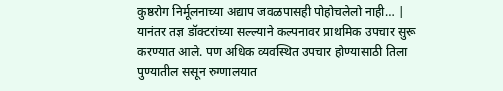कुष्ठरोग निर्मूलनाच्या अद्याप जवळपासही पोहोचलेलो नाही… |
यानंतर तज्ञ डॉक्टरांच्या सल्ल्याने कल्पनावर प्राथमिक उपचार सुरू करण्यात आले. पण अधिक व्यवस्थित उपचार होण्यासाठी तिला पुण्यातील ससून रुग्णालयात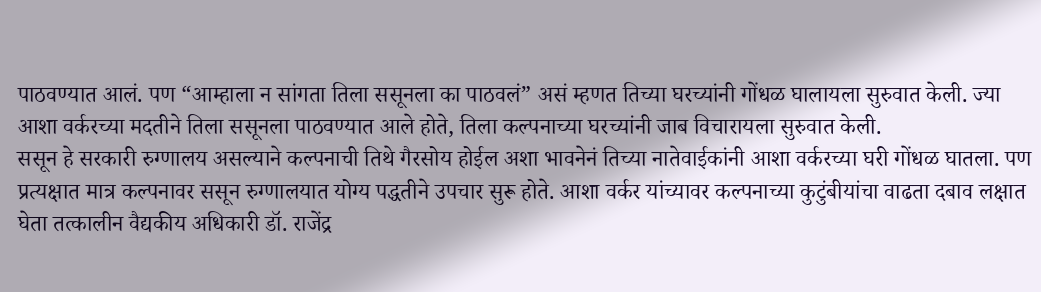पाठवण्यात आलं. पण “आम्हाला न सांगता तिला ससूनला का पाठवलं” असं म्हणत तिच्या घरच्यांनी गोंधळ घालायला सुरुवात केली. ज्या आशा वर्करच्या मदतीने तिला ससूनला पाठवण्यात आले होते, तिला कल्पनाच्या घरच्यांनी जाब विचारायला सुरुवात केली.
ससून हे सरकारी रुग्णालय असल्याने कल्पनाची तिथे गैरसोय होईल अशा भावनेनं तिच्या नातेवाईकांनी आशा वर्करच्या घरी गोंधळ घातला. पण प्रत्यक्षात मात्र कल्पनावर ससून रुग्णालयात योग्य पद्धतीने उपचार सुरू होते. आशा वर्कर यांच्यावर कल्पनाच्या कुटुंबीयांचा वाढता दबाव लक्षात घेता तत्कालीन वैद्यकीय अधिकारी डॉ. राजेंद्र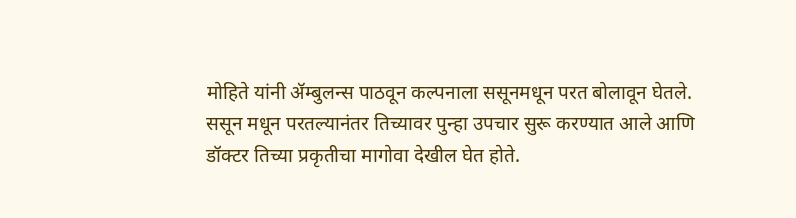मोहिते यांनी ॲम्बुलन्स पाठवून कल्पनाला ससूनमधून परत बोलावून घेतले.
ससून मधून परतल्यानंतर तिच्यावर पुन्हा उपचार सुरू करण्यात आले आणि डॉक्टर तिच्या प्रकृतीचा मागोवा देखील घेत होते.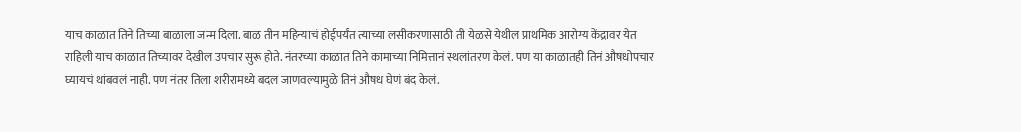याच काळात तिने तिच्या बाळाला जन्म दिला. बाळ तीन महिन्याचं होईपर्यंत त्याच्या लसीकरणासाठी ती येळसे येथील प्राथमिक आरोग्य केंद्रावर येत राहिली याच काळात तिच्यावर देखील उपचार सुरू होते. नंतरच्या काळात तिने कामाच्या निमित्तानं स्थलांतरण केलं. पण या काळातही तिनं औषधोपचार घ्यायचं थांबवलं नाही. पण नंतर तिला शरीरामध्ये बदल जाणवल्यामुळे तिनं औषध घेणं बंद केलं.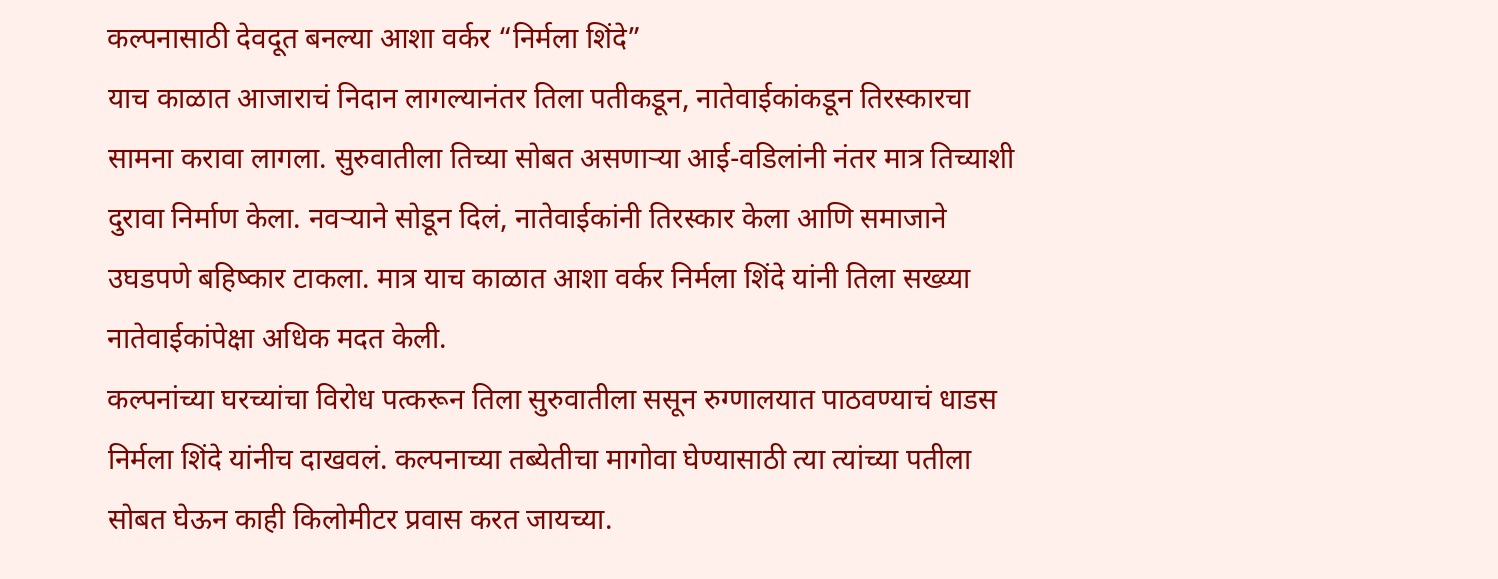कल्पनासाठी देवदूत बनल्या आशा वर्कर “निर्मला शिंदे”
याच काळात आजाराचं निदान लागल्यानंतर तिला पतीकडून, नातेवाईकांकडून तिरस्कारचा सामना करावा लागला. सुरुवातीला तिच्या सोबत असणाऱ्या आई-वडिलांनी नंतर मात्र तिच्याशी दुरावा निर्माण केला. नवऱ्याने सोडून दिलं, नातेवाईकांनी तिरस्कार केला आणि समाजाने उघडपणे बहिष्कार टाकला. मात्र याच काळात आशा वर्कर निर्मला शिंदे यांनी तिला सख्य्या नातेवाईकांपेक्षा अधिक मदत केली.
कल्पनांच्या घरच्यांचा विरोध पत्करून तिला सुरुवातीला ससून रुग्णालयात पाठवण्याचं धाडस निर्मला शिंदे यांनीच दाखवलं. कल्पनाच्या तब्येतीचा मागोवा घेण्यासाठी त्या त्यांच्या पतीला सोबत घेऊन काही किलोमीटर प्रवास करत जायच्या.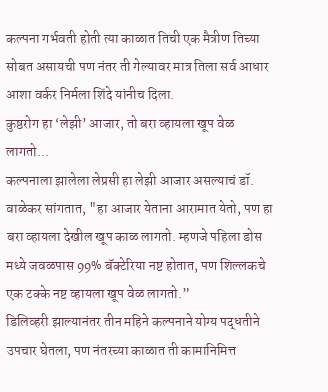कल्पना गर्भवती होती त्या काळात तिची एक मैत्रीण तिच्या सोबत असायची पण नंतर ती गेल्यावर मात्र तिला सर्व आधार आशा वर्कर निर्मला शिंदे यांनीच दिला.
कुष्ठरोग हा ‘लेझी’ आजार, तो बरा व्हायला खूप वेळ लागतो...
कल्पनाला झालेला लेप्रसी हा लेझी आजार असल्याचं डॉ. वाळेकर सांगतात, "हा आजार येताना आरामात येतो, पण हा बरा व्हायला देखील खूप काळ लागतो. म्हणजे पहिला डोस मध्ये जवळपास 99% बॅक्टेरिया नष्ट होतात, पण शिल्लकचे एक टक्के नष्ट व्हायला खूप वेळ लागतो.”
डिलिव्हरी झाल्यानंतर तीन महिने कल्पनाने योग्य पद्धतीने उपचार घेतला, पण नंतरच्या काळात ती कामानिमित्त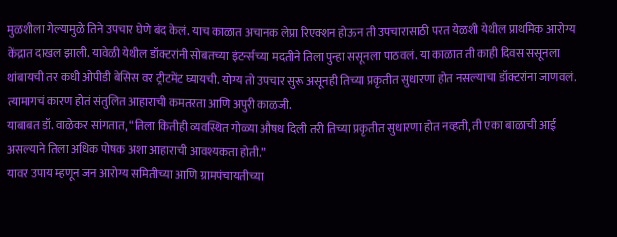मुळशीला गेल्यामुळे तिने उपचार घेणे बंद केलं. याच काळात अचानक लेप्रा रिएक्शन होऊन ती उपचारासाठी परत येळशी येथील प्राथमिक आरोग्य केंद्रात दाखल झाली. यावेळी येथील डॉक्टरांनी सोबतच्या इंटर्न्सच्या मदतीने तिला पुन्हा ससूनला पाठवलं. या काळात ती काही दिवस ससूनला थांबायची तर कधी ओपीडी बेसिस वर ट्रीटमेंट घ्यायची. योग्य तो उपचार सुरू असूनही तिच्या प्रकृतीत सुधारणा होत नसल्याचा डॉक्टरांना जाणवलं. त्यामागचं कारण होतं संतुलित आहाराची कमतरता आणि अपुरी काळजी.
याबाबत डॉ. वाळेकर सांगतात, “तिला कितीही व्यवस्थित गोळ्या औषध दिली तरी तिच्या प्रकृतीत सुधारणा होत नव्हती, ती एका बाळाची आई असल्याने तिला अधिक पोषक अशा आहाराची आवश्यकता होती.”
यावर उपाय म्हणून जन आरोग्य समितीच्या आणि ग्रामपंचायतीच्या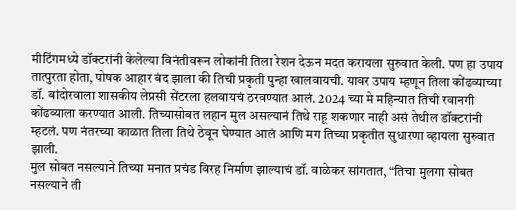मीटिंगमध्ये डॉक्टरांनी केलेल्या विनंतीवरून लोकांनी तिला रेशन देऊन मदत करायला सुरुवात केली. पण हा उपाय तात्पुरता होता, पोषक आहार बंद झाला की तिची प्रकृती पुन्हा खालवायची. यावर उपाय म्हणून तिला कोंढव्याच्या डॉ. बांदोरवाला शासकीय लेप्रसी सेंटरला हलवायचं ठरवण्यात आलं. 2024 च्या मे महिन्यात तिची रवानगी कोंढव्याला करण्यात आली. तिच्यासोबत लहान मुल असल्यानं तिथे राहू शकणार नाही असं तेथील डॉक्टरांनी म्हटलं. पण नंतरच्या काळात तिला तिथे ठेवून घेण्यात आलं आणि मग तिच्या प्रकृतीत सुधारणा व्हायला सुरुवात झाली.
मुल सोबत नसल्याने तिच्या मनात प्रचंड विरह निर्माण झाल्याचं डॉ. वाळेकर सांगतात, “तिचा मुलगा सोबत नसल्याने ती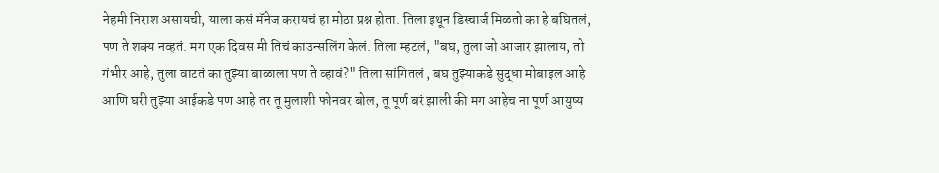नेहमी निराश असायची, याला कसं मॅनेज करायचं हा मोठा प्रश्न होता. तिला इथून डिस्चार्ज मिळतो का हे बघितलं, पण ते शक्य नव्हतं. मग एक दिवस मी तिचं काउन्सलिंग केलं. तिला म्हटलं, "बघ, तुला जो आजार झालाय, तो गंभीर आहे, तुला वाटतं का तुझ्या बाळाला पण ते व्हावं?" तिला सांगितलं , बघ तुझ्याकडे सुद्धा मोबाइल आहे आणि घरी तुझ्या आईकडे पण आहे तर तू मुलाशी फोनवर बोल, तू पूर्ण बरं झाली की मग आहेच ना पूर्ण आयुष्य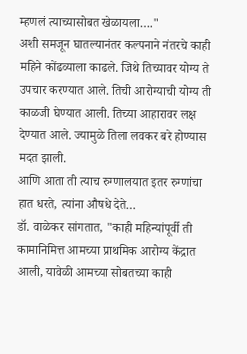म्हणलं त्याच्यासोबत खेळायला…."
अशी समजून घातल्यानंतर कल्पनाने नंतरचे काही महिने कोंढव्याला काढले. जिथे तिच्यावर योग्य ते उपचार करण्यात आले. तिची आरोग्याची योग्य ती काळजी घेण्यात आली. तिच्या आहारावर लक्ष देण्यात आले. ज्यामुळे तिला लवकर बरे होण्यास मदत झाली.
आणि आता ती त्याच रुग्णालयात इतर रुग्णांचा हात धरते, त्यांना औषधे देते…
डॉ. वाळेकर सांगतात, "काही महिन्यांपूर्वी ती कामानिमित्त आमच्या प्राथमिक आरोग्य केंद्रात आली, यावेळी आमच्या सोबतच्या काही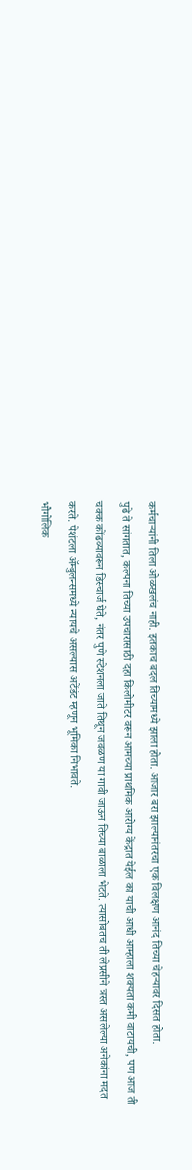कर्मचाऱ्यांनी तिला ओळखलंच नाही. इतकाच बदल तिच्यामध्ये झाला होता. आजार बरा झाल्यानंतरचा एक विलक्षण आनंद तिच्या चेहऱ्यावर दिसत होता.
पुढे ते सांगतात, कल्पना तिच्या उपचारासाठी दहा किलोमीटर वरून आमच्या प्राथमिक आरोग्य केंद्रात येईल का याची आधी आम्हाला शक्यता कमी वाटायची, पण आज ती चक्क कोंढव्यावरून डिस्चार्ज घेते, नंतर पुणे स्टेशनला जाते तिथून जवळण या गावी जाऊन तिच्या बाळाला भेटते. त्यासोबतच ती लेप्रसीने त्रस्त असलेल्या अनेकांना मदत करते. पेशंटला ॲम्बुलन्समध्ये न्यायचे असल्यास अटेंडंट म्हणून भूमिका निभावते.
भौगोलिक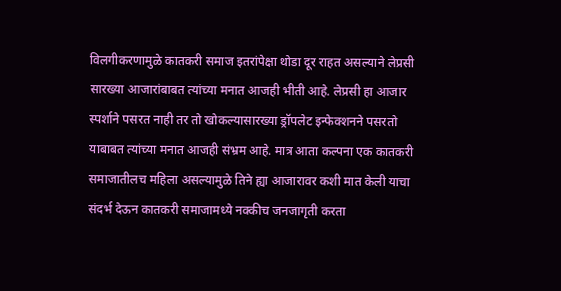विलगीकरणामुळे कातकरी समाज इतरांपेक्षा थोडा दूर राहत असल्याने लेप्रसी सारख्या आजारांबाबत त्यांच्या मनात आजही भीती आहे. लेप्रसी हा आजार स्पर्शाने पसरत नाही तर तो खोकल्यासारख्या ड्रॉपलेट इन्फेक्शनने पसरतो याबाबत त्यांच्या मनात आजही संभ्रम आहे. मात्र आता कल्पना एक कातकरी समाजातीलच महिला असल्यामुळे तिने ह्या आजारावर कशी मात केली याचा संदर्भ देऊन कातकरी समाजामध्ये नक्कीच जनजागृती करता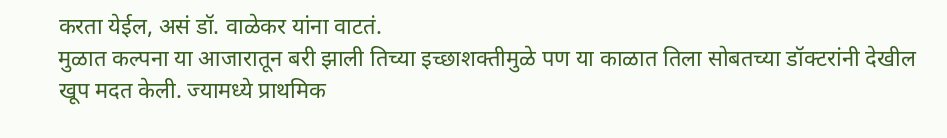करता येईल, असं डॉ. वाळेकर यांना वाटतं.
मुळात कल्पना या आजारातून बरी झाली तिच्या इच्छाशक्तीमुळे पण या काळात तिला सोबतच्या डॉक्टरांनी देखील खूप मदत केली. ज्यामध्ये प्राथमिक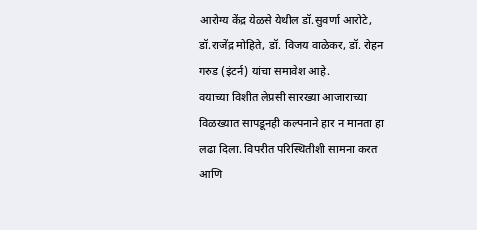आरोग्य केंद्र येळसे येथील डॉ.सुवर्णा आरोटे, डॉ.राजेंद्र मोहिते, डॉ. विजय वाळेकर, डॉ. रोहन गरुड (इंटर्न) यांचा समावेश आहे.
वयाच्या विशीत लेप्रसी सारख्या आजाराच्या विळख्यात सापडूनही कल्पनाने हार न मानता हा लढा दिला. विपरीत परिस्थितीशी सामना करत आणि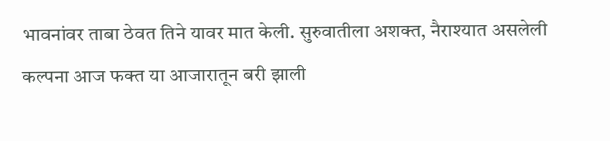भावनांवर ताबा ठेवत तिने यावर मात केली. सुरुवातीला अशक्त, नैराश्यात असलेली कल्पना आज फक्त या आजारातून बरी झाली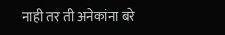नाही तर ती अनेकांना बरे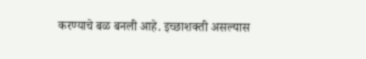करण्याचे बळ बनली आहे. इच्छाशक्ती असल्यास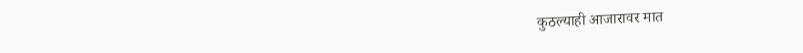कुठल्याही आजारावर मात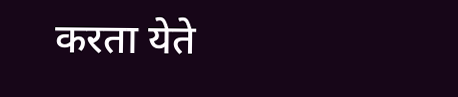करता येते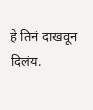हे तिनं दाखवून दिलंय.